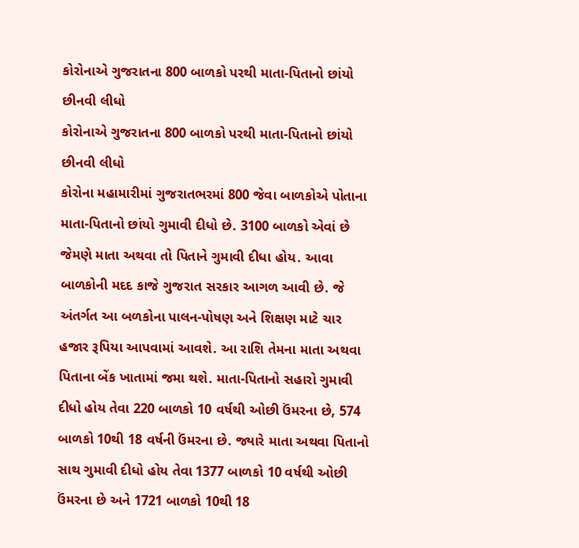કોરોનાએ ગુજરાતના 800 બાળકો પરથી માતા-પિતાનો છાંયો છીનવી લીધો
કોરોનાએ ગુજરાતના 800 બાળકો પરથી માતા-પિતાનો છાંયો છીનવી લીધો
કોરોના મહામારીમાં ગુજરાતભરમાં 800 જેવા બાળકોએ પોતાના માતા-પિતાનો છાંયો ગુમાવી દીધો છે. 3100 બાળકો એવાં છે જેમણે માતા અથવા તો પિતાને ગુમાવી દીધા હોય. આવા બાળકોની મદદ કાજે ગુજરાત સરકાર આગળ આવી છે. જે અંતર્ગત આ બળકોના પાલન-પોષણ અને શિક્ષણ માટે ચાર હજાર રૂપિયા આપવામાં આવશે. આ રાશિ તેમના માતા અથવા પિતાના બેંક ખાતામાં જમા થશે. માતા-પિતાનો સહારો ગુમાવી દીધો હોય તેવા 220 બાળકો 10 વર્ષથી ઓછી ઉંમરના છે, 574 બાળકો 10થી 18 વર્ષની ઉંમરના છે. જ્યારે માતા અથવા પિતાનો સાથ ગુમાવી દીધો હોય તેવા 1377 બાળકો 10 વર્ષથી ઓછી ઉંમરના છે અને 1721 બાળકો 10થી 18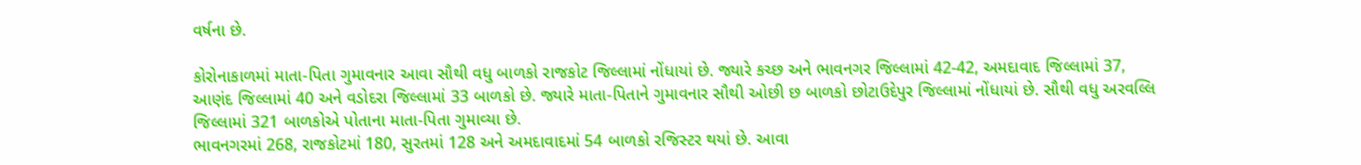વર્ષના છે.

કોરોનાકાળમાં માતા-પિતા ગુમાવનાર આવા સૌથી વધુ બાળકો રાજકોટ જિલ્લામાં નોંધાયાં છે. જ્યારે કચ્છ અને ભાવનગર જિલ્લામાં 42-42, અમદાવાદ જિલ્લામાં 37, આણંદ જિલ્લામાં 40 અને વડોદરા જિલ્લામાં 33 બાળકો છે. જ્યારે માતા-પિતાને ગુમાવનાર સૌથી ઓછી છ બાળકો છોટાઉદેપુર જિલ્લામાં નોંધાયાં છે. સૌથી વધુ અરવલ્લિ જિલ્લામાં 321 બાળકોએ પોતાના માતા-પિતા ગુમાવ્યા છે.
ભાવનગરમાં 268, રાજકોટમાં 180, સુરતમાં 128 અને અમદાવાદમાં 54 બાળકો રજિસ્ટર થયાં છે. આવા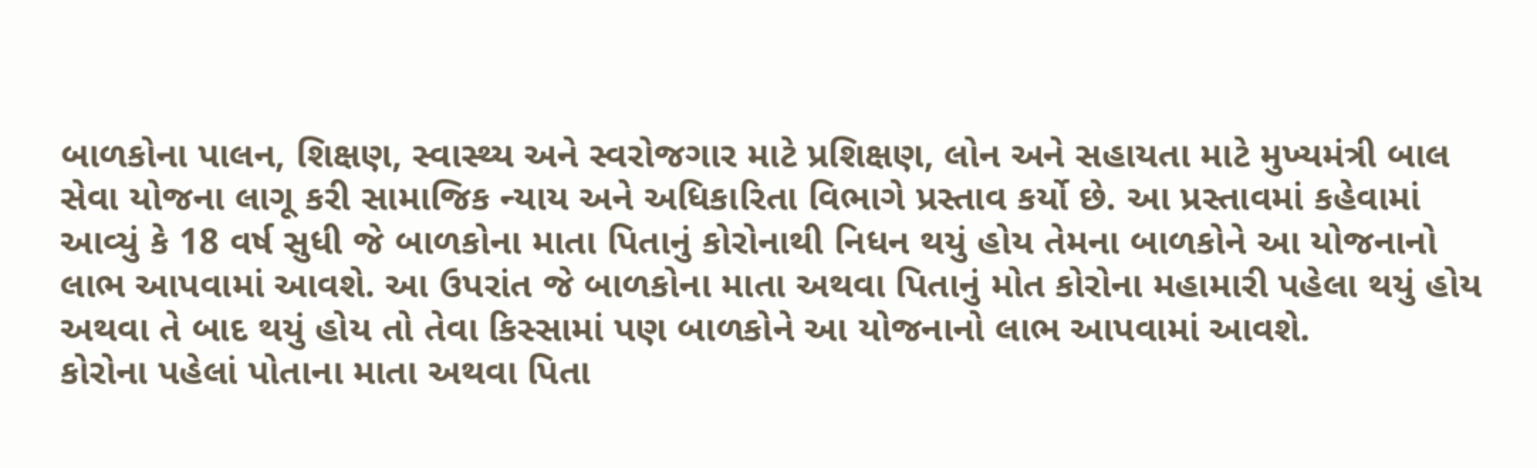બાળકોના પાલન, શિક્ષણ, સ્વાસ્થ્ય અને સ્વરોજગાર માટે પ્રશિક્ષણ, લોન અને સહાયતા માટે મુખ્યમંત્રી બાલ સેવા યોજના લાગૂ કરી સામાજિક ન્યાય અને અધિકારિતા વિભાગે પ્રસ્તાવ કર્યો છે. આ પ્રસ્તાવમાં કહેવામાં આવ્યું કે 18 વર્ષ સુધી જે બાળકોના માતા પિતાનું કોરોનાથી નિધન થયું હોય તેમના બાળકોને આ યોજનાનો લાભ આપવામાં આવશે. આ ઉપરાંત જે બાળકોના માતા અથવા પિતાનું મોત કોરોના મહામારી પહેલા થયું હોય અથવા તે બાદ થયું હોય તો તેવા કિસ્સામાં પણ બાળકોને આ યોજનાનો લાભ આપવામાં આવશે.
કોરોના પહેલાં પોતાના માતા અથવા પિતા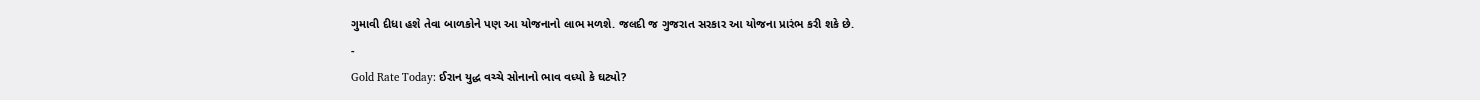ગુમાવી દીધા હશે તેવા બાળકોને પણ આ યોજનાનો લાભ મળશે. જલદી જ ગુજરાત સરકાર આ યોજના પ્રારંભ કરી શકે છે.
-
Gold Rate Today: ઈરાન યુદ્ધ વચ્ચે સોનાનો ભાવ વધ્યો કે ઘટ્યો?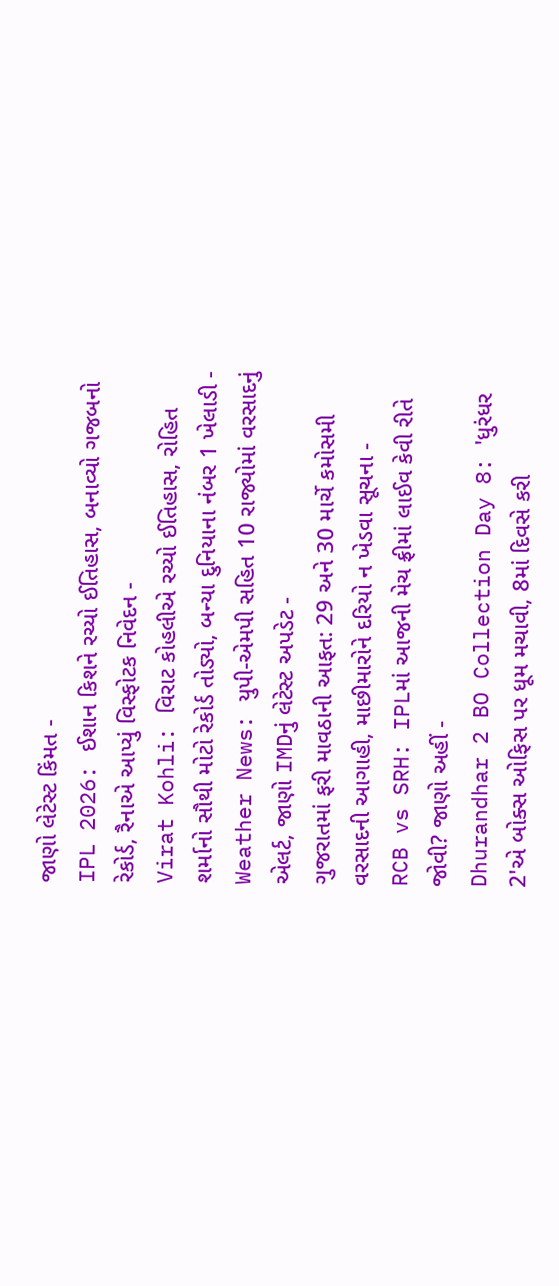જાણો લેટેસ્ટ કિંમત -
IPL 2026: ઈશાન કિશને રચ્યો ઈતિહાસ, બનાવ્યો ગજબનો રેકોર્ડ, રૈનાએ આપ્યું વિસ્ફોટક નિવેદન -
Virat Kohli: વિરાટ કોહલીએ રચ્યો ઈતિહાસ, રોહિત શર્માનો સૌથી મોટો રેકોર્ડ તોડ્યો, બન્યા દુનિયાના નંબર 1 ખેલાડી -
Weather News: યુપી-એમપી સહિત 10 રાજ્યોમાં વરસાદનું એલર્ટ, જાણો IMDનું લેટેસ્ટ અપડેટ -
ગુજરાતમાં ફરી માવઠાની આફત: 29 અને 30 માર્ચે કમોસમી વરસાદની આગાહી, માછીમારોને દરિયો ન ખેડવા સૂચના -
RCB vs SRH: IPLમાં આજની મેચ ફ્રીમાં લાઈવ કેવી રીતે જોવી? જાણો અહીં -
Dhurandhar 2 BO Collection Day 8: 'ધુરંધર 2'એ બોક્સ ઓફિસ પર ધૂમ મચાવી, 8માં દિવસે કરી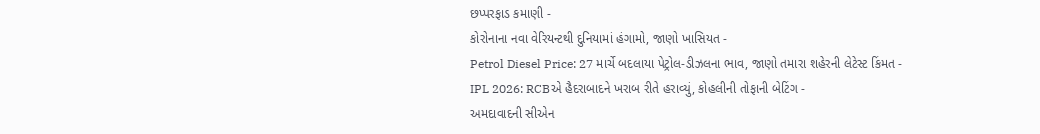છપ્પરફાડ કમાણી -
કોરોનાના નવા વેરિયન્ટથી દુનિયામાં હંગામો, જાણો ખાસિયત -
Petrol Diesel Price: 27 માર્ચે બદલાયા પેટ્રોલ-ડીઝલના ભાવ, જાણો તમારા શહેરની લેટેસ્ટ કિંમત -
IPL 2026: RCBએ હૈદરાબાદને ખરાબ રીતે હરાવ્યું, કોહલીની તોફાની બેટિંગ -
અમદાવાદની સીએન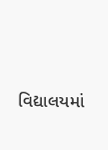વિદ્યાલયમાં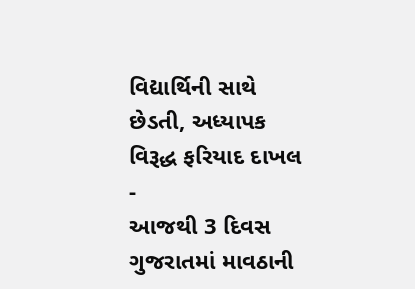વિદ્યાર્થિની સાથે છેડતી, અધ્યાપક વિરૂદ્ધ ફરિયાદ દાખલ -
આજથી 3 દિવસ ગુજરાતમાં માવઠાની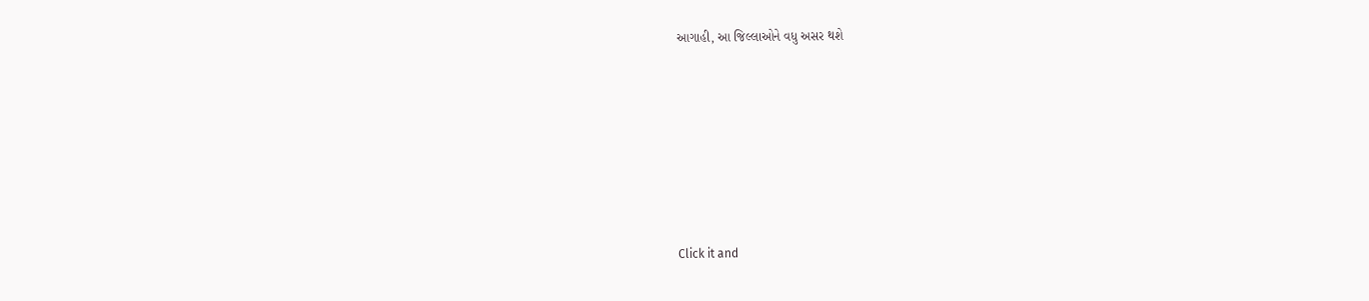આગાહી, આ જિલ્લાઓને વધુ અસર થશે











Click it and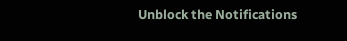Unblock the Notifications